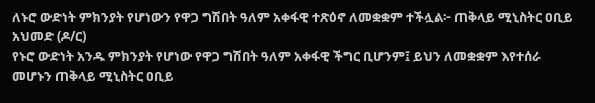ለኑሮ ውድነት ምክንያት የሆነውን የዋጋ ግሽበት ዓለም አቀፋዊ ተጽዕኖ ለመቋቋም ተችሏል፦ ጠቅላይ ሚኒስትር ዐቢይ አህመድ (ዶ/ር)
የኑሮ ውድነት አንዱ ምክንያት የሆነው የዋጋ ግሽበት ዓለም አቀፋዊ ችግር ቢሆንም፤ ይህን ለመቋቋም እየተሰራ መሆኑን ጠቅላይ ሚኒስትር ዐቢይ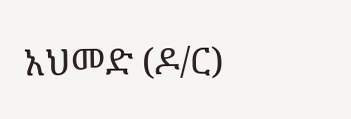አህመድ (ዶ/ር)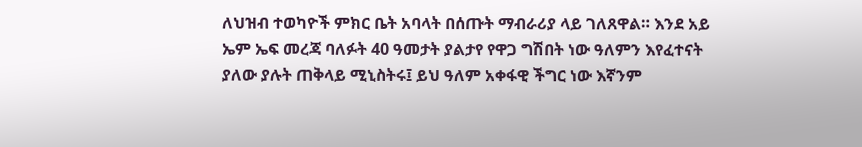ለህዝብ ተወካዮች ምክር ቤት አባላት በሰጡት ማብራሪያ ላይ ገለጸዋል። እንደ አይ ኤም ኤፍ መረጃ ባለፉት 40 ዓመታት ያልታየ የዋጋ ግሽበት ነው ዓለምን እየፈተናት ያለው ያሉት ጠቅላይ ሚኒስትሩ፤ ይህ ዓለም አቀፋዊ ችግር ነው እኛንም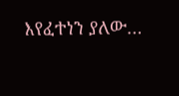እየፈተነን ያለው…